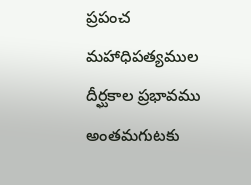ప్రపంచ మహాధిపత్యముల దీర్ఘకాల ప్రభావము అంతమగుటకు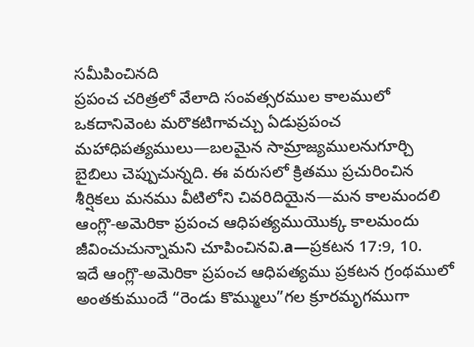సమీపించినది
ప్రపంచ చరిత్రలో వేలాది సంవత్సరముల కాలములో ఒకదానివెంట మరొకటిగావచ్చు ఏడుప్రపంచ మహాధిపత్యములు—బలమైన సామ్రాజ్యములనుగూర్చి బైబిలు చెప్పుచున్నది. ఈ వరుసలో క్రితము ప్రచురించిన శీర్షికలు మనము వీటిలోని చివరిదియైన—మన కాలమందలి ఆంగ్లొ-అమెరికా ప్రపంచ ఆధిపత్యముయొక్క కాలమందు జీవించుచున్నామని చూపించినవి.a—ప్రకటన 17:9, 10.
ఇదే ఆంగ్లొ-అమెరికా ప్రపంచ ఆధిపత్యము ప్రకటన గ్రంథములో అంతకుముందే “రెండు కొమ్ములు”గల క్రూరమృగముగా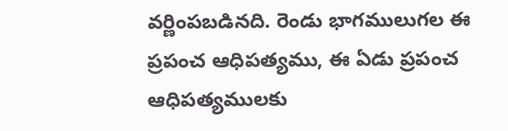వర్ణింపబడినది. రెండు భాగములుగల ఈ ప్రపంచ ఆధిపత్యము, ఈ ఏడు ప్రపంచ ఆధిపత్యములకు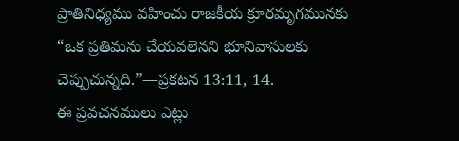ప్రాతినిధ్యము వహించు రాజకీయ క్రూరమృగమునకు “ఒక ప్రతిమను చేయవలెనని భూనివాసులకు చెప్పుచున్నది.”—ప్రకటన 13:11, 14.
ఈ ప్రవచనములు ఎట్లు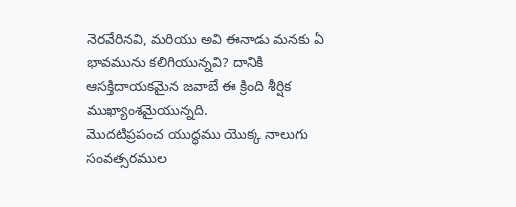నెరవేరినవి, మరియు అవి ఈనాడు మనకు ఏ భావమును కలిగియున్నవి? దానికి ఆసక్తిదాయకమైన జవాబే ఈ క్రింది శీర్షిక ముఖ్యాంశమైయున్నది.
మొదటిప్రపంచ యుద్ధము యొక్క నాలుగు సంవత్సరముల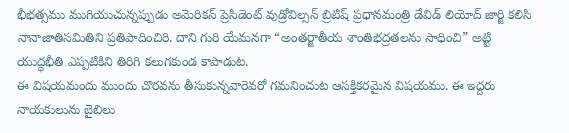భీభత్సము ముగియుచున్నప్పుడు అమెరికన్ ప్రెసిడెంట్ వుడ్రోవిల్సన్ బ్రిటిష్ ప్రధానమంత్రి డేవిడ్ లియోద్ జార్జి కలిసి నానాజాతిసమితిని ప్రతిపాదించిరి. దాని గురి యేమనగా “అంతర్జాతీయ శాంతిభద్రతలను సాధించి” అట్టి యుద్ధభీతి ఎప్పటికిని తిరిగి కలుగకుండ కాపాడుట.
ఈ విషయమందు ముందు చొరవను తీసుకున్నవారెవరో గమనించుట ఆసక్తికరమైన విషయము. ఈ ఇద్దరు నాయకులును బైబిలు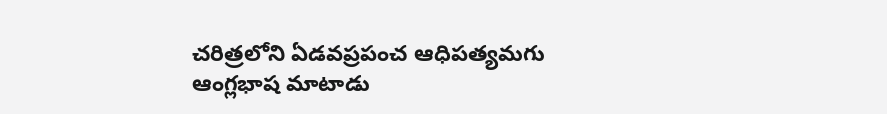చరిత్రలోని ఏడవప్రపంచ ఆధిపత్యమగు ఆంగ్లభాష మాటాడు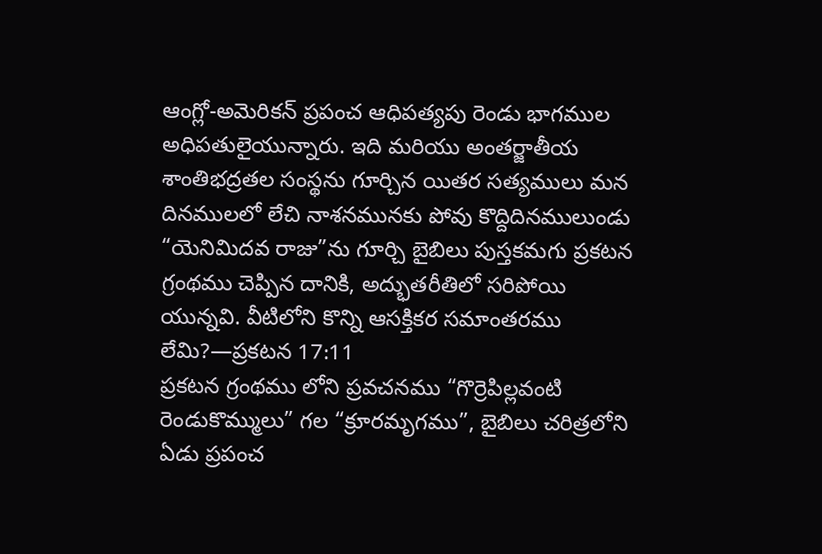ఆంగ్లో-అమెరికన్ ప్రపంచ ఆధిపత్యపు రెండు భాగముల అధిపతులైయున్నారు. ఇది మరియు అంతర్జాతీయ శాంతిభద్రతల సంస్థను గూర్చిన యితర సత్యములు మన దినములలో లేచి నాశనమునకు పోవు కొద్దిదినములుండు “యెనిమిదవ రాజు”ను గూర్చి బైబిలు పుస్తకమగు ప్రకటన గ్రంథము చెప్పిన దానికి, అద్భుతరీతిలో సరిపోయి యున్నవి. వీటిలోని కొన్ని ఆసక్తికర సమాంతరము లేమి?—ప్రకటన 17:11
ప్రకటన గ్రంథము లోని ప్రవచనము “గొర్రెపిల్లవంటి రెండుకొమ్ములు” గల “క్రూరమృగము”, బైబిలు చరిత్రలోని ఏడు ప్రపంచ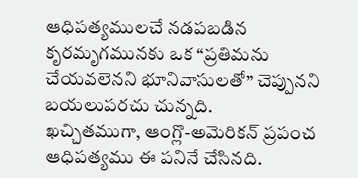ఆధిపత్యములచే నడపబడిన కృరమృగమునకు ఒక “ప్రతిమను చేయవలెనని భూనివాసులతో” చెప్పునని బయలుపరచు చున్నది.
ఖచ్చితముగా, ఆంగ్లొ-అమెరికన్ ప్రపంచ ఆధిపత్యము ఈ పనినే చేసినది.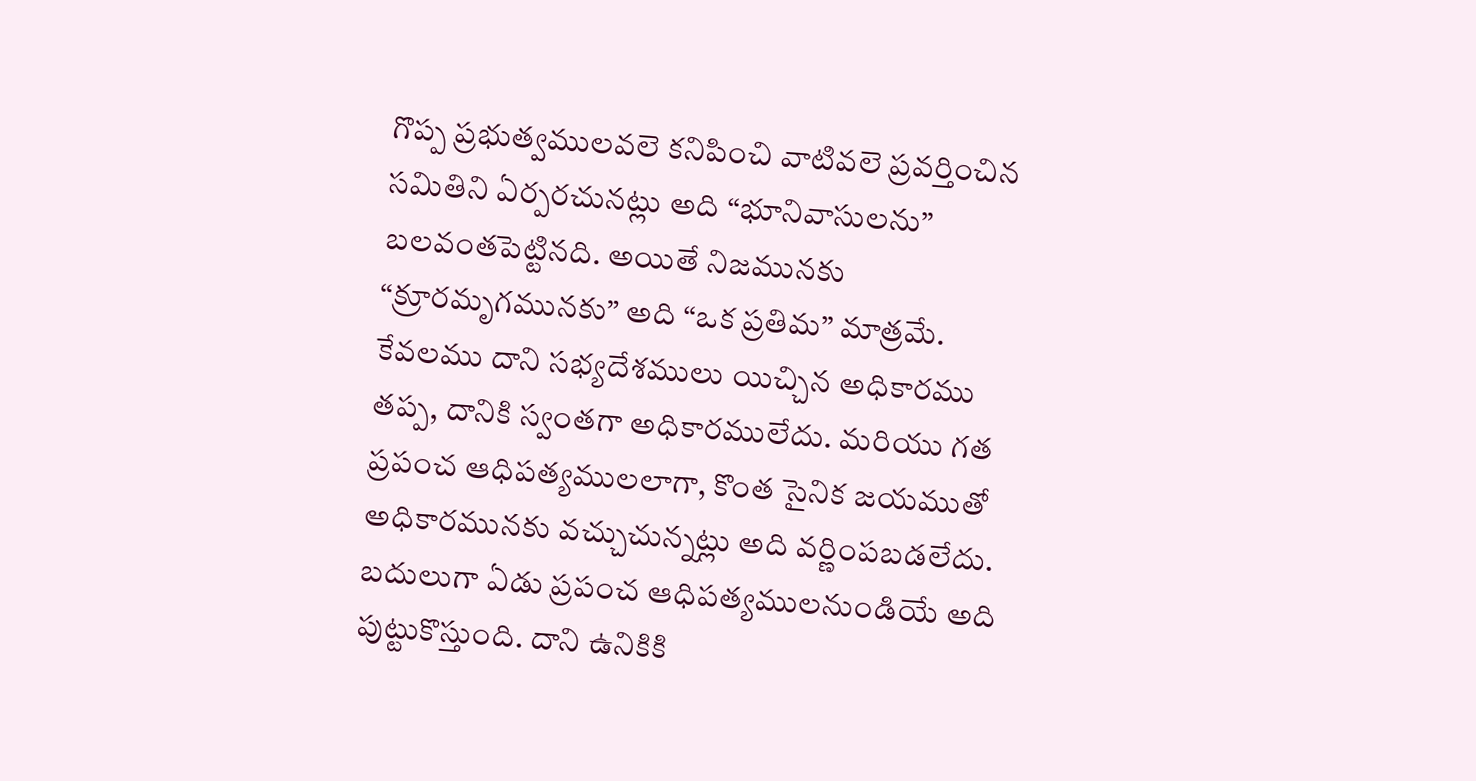గొప్ప ప్రభుత్వములవలె కనిపించి వాటివలె ప్రవర్తించిన సమితిని ఏర్పరచునట్లు అది “భూనివాసులను” బలవంతపెట్టినది. అయితే నిజమునకు “క్రూరమృగమునకు” అది “ఒక ప్రతిమ” మాత్రమే. కేవలము దాని సభ్యదేశములు యిచ్చిన అధికారము తప్ప, దానికి స్వంతగా అధికారములేదు. మరియు గత ప్రపంచ ఆధిపత్యములలాగా, కొంత సైనిక జయముతో అధికారమునకు వచ్చుచున్నట్లు అది వర్ణింపబడలేదు. బదులుగా ఏడు ప్రపంచ ఆధిపత్యములనుండియే అది పుట్టుకొస్తుంది. దాని ఉనికికి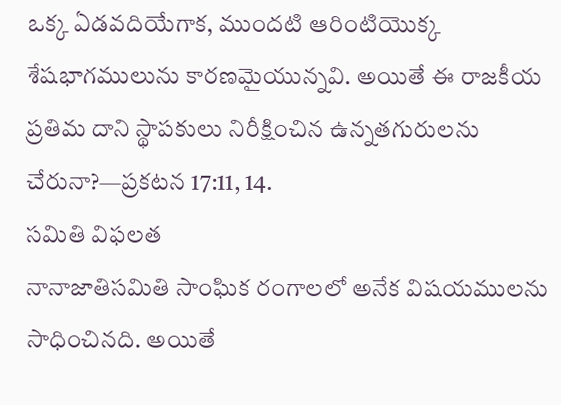ఒక్క ఏడవదియేగాక, ముందటి ఆరింటియొక్క శేషభాగములును కారణమైయున్నవి. అయితే ఈ రాజకీయ ప్రతిమ దాని స్థాపకులు నిరీక్షించిన ఉన్నతగురులను చేరునా?—ప్రకటన 17:11, 14.
సమితి విఫలత
నానాజాతిసమితి సాంఘిక రంగాలలో అనేక విషయములను సాధించినది. అయితే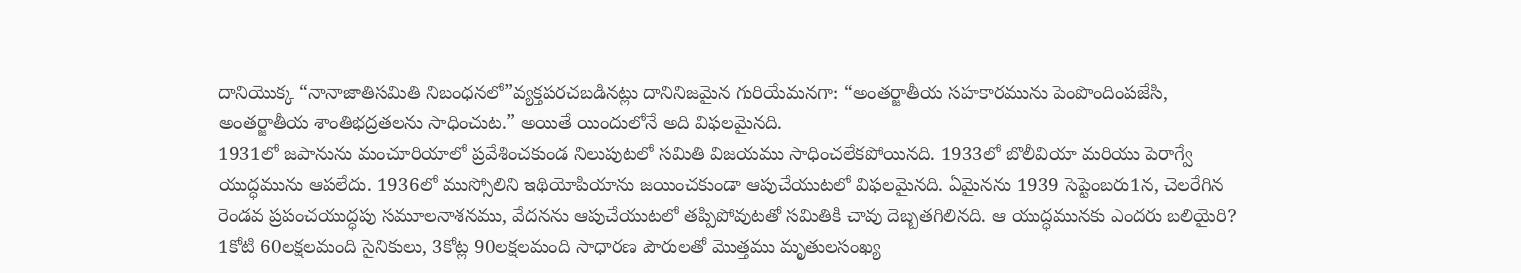దానియొక్క “నానాజాతిసమితి నిబంధనలో”వ్యక్తపరచబడినట్లు దానినిజమైన గురియేమనగా: “అంతర్జాతీయ సహకారమును పెంపొందింపజేసి, అంతర్జాతీయ శాంతిభద్రతలను సాధించుట.” అయితే యిందులోనే అది విఫలమైనది.
1931లో జపానును మంచూరియాలో ప్రవేశించకుండ నిలుపుటలో సమితి విజయము సాధించలేకపోయినది. 1933లో బొలీవియా మరియు పెరాగ్వే యుద్ధమును ఆపలేదు. 1936లో ముస్సోలిని ఇథియోపియాను జయించకుండా ఆపుచేయుటలో విఫలమైనది. ఏమైనను 1939 సెప్టెంబరు1న, చెలరేగిన రెండవ ప్రపంచయుద్ధపు సమూలనాశనము, వేదనను ఆపుచేయుటలో తప్పిపోవుటతో సమితికి చావు దెబ్బతగిలినది. ఆ యుద్ధమునకు ఎందరు బలియైరి? 1కోటి 60లక్షలమంది సైనికులు, 3కోట్ల 90లక్షలమంది సాధారణ పౌరులతో మొత్తము మృతులసంఖ్య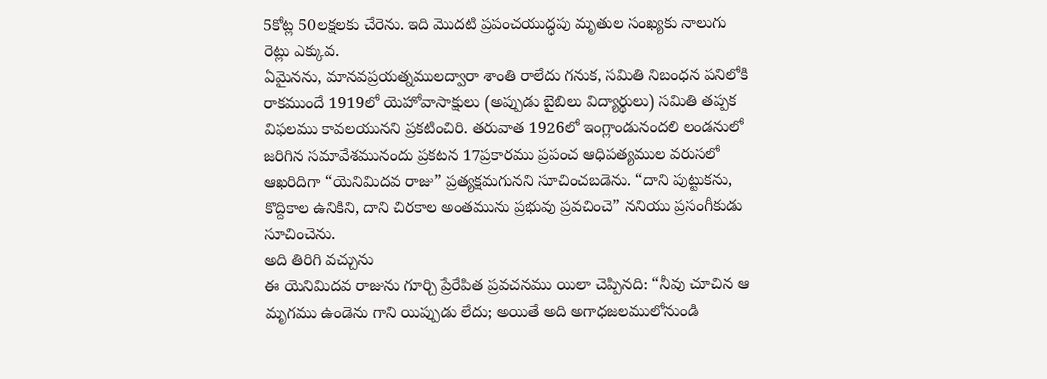5కోట్ల 50లక్షలకు చేరెను. ఇది మొదటి ప్రపంచయుద్ధపు మృతుల సంఖ్యకు నాలుగు రెట్లు ఎక్కువ.
ఏమైనను, మానవప్రయత్నములద్వారా శాంతి రాలేదు గనుక, సమితి నిబంధన పనిలోకి రాకముందే 1919లో యెహోవాసాక్షులు (అప్పుడు బైబిలు విద్యార్థులు) సమితి తప్పక విఫలము కావలయునని ప్రకటించిరి. తరువాత 1926లో ఇంగ్లాండునందలి లండనులో జరిగిన సమావేశమునందు ప్రకటన 17ప్రకారము ప్రపంచ ఆధిపత్యముల వరుసలో ఆఖరిదిగా “యెనిమిదవ రాజు” ప్రత్యక్షమగునని సూచించబడెను. “దాని పుట్టుకను, కొద్దికాల ఉనికిని, దాని చిరకాల అంతమును ప్రభువు ప్రవచించె” ననియు ప్రసంగీకుడు సూచించెను.
అది తిరిగి వచ్చును
ఈ యెనిమిదవ రాజును గూర్చి ప్రేరేపిత ప్రవచనము యిలా చెప్పినది: “నీవు చూచిన ఆ మృగము ఉండెను గాని యిప్పుడు లేదు; అయితే అది అగాధజలములోనుండి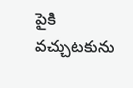పైకి వచ్చుటకును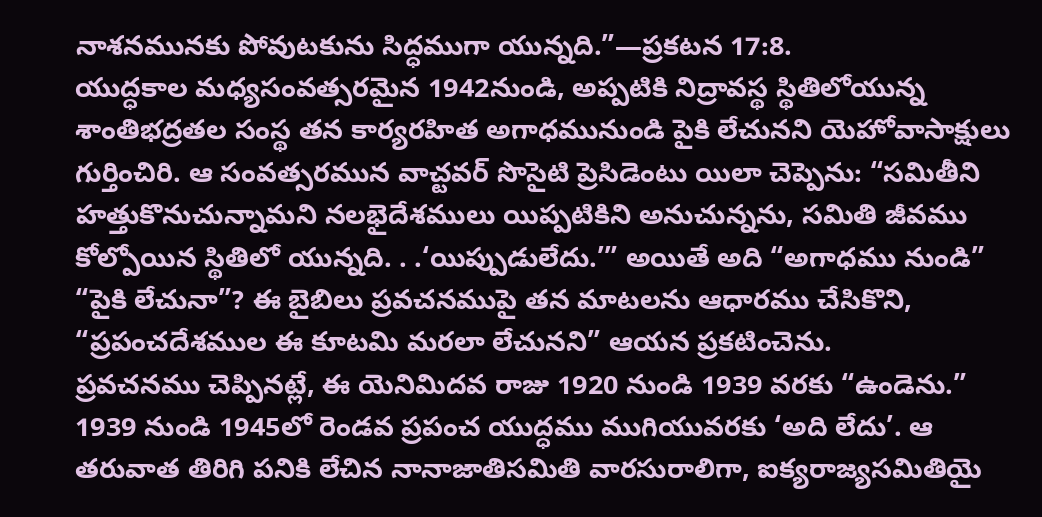నాశనమునకు పోవుటకును సిద్ధముగా యున్నది.”—ప్రకటన 17:8.
యుద్ధకాల మధ్యసంవత్సరమైన 1942నుండి, అప్పటికి నిద్రావస్థ స్థితిలోయున్న శాంతిభద్రతల సంస్థ తన కార్యరహిత అగాధమునుండి పైకి లేచునని యెహోవాసాక్షులు గుర్తించిరి. ఆ సంవత్సరమున వాచ్టవర్ సొసైటి ప్రెసిడెంటు యిలా చెప్పెను: “సమితీని హత్తుకొనుచున్నామని నలభైదేశములు యిప్పటికిని అనుచున్నను, సమితి జీవము కోల్పోయిన స్థితిలో యున్నది. . .‘యిప్పుడులేదు.’” అయితే అది “అగాధము నుండి” “పైకి లేచునా”? ఈ బైబిలు ప్రవచనముపై తన మాటలను ఆధారము చేసికొని, “ప్రపంచదేశముల ఈ కూటమి మరలా లేచునని” ఆయన ప్రకటించెను.
ప్రవచనము చెప్పినట్లే, ఈ యెనిమిదవ రాజు 1920 నుండి 1939 వరకు “ఉండెను.” 1939 నుండి 1945లో రెండవ ప్రపంచ యుద్ధము ముగియువరకు ‘అది లేదు’. ఆ తరువాత తిరిగి పనికి లేచిన నానాజాతిసమితి వారసురాలిగా, ఐక్యరాజ్యసమితియై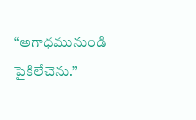“అగాధమునుండి పైకిలేచెను.”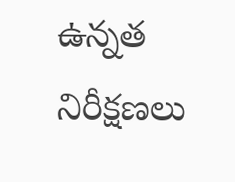ఉన్నత నిరీక్షణలు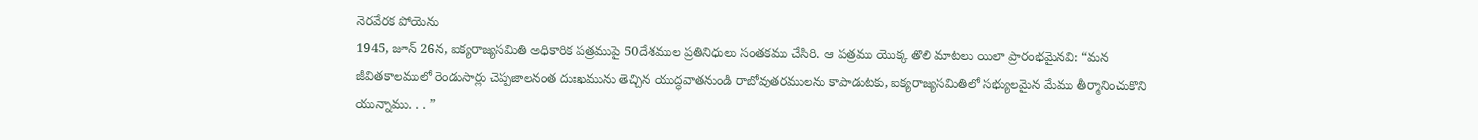నెరవేరక పోయెను
1945, జూన్ 26న, ఐక్యరాజ్యసమితి అధికారిక పత్రముపై 50దేశముల ప్రతినిధులు సంతకము చేసిరి. ఆ పత్రము యొక్క తొలి మాటలు యిలా ప్రారంభమైనవి: “మన జీవితకాలములో రెండుసార్లు చెప్పజాలనంత దుఃఖమును తెచ్చిన యుద్ధవాతనుండి రాబోవుతరములను కాపాడుటకు, ఐక్యరాజ్యసమితిలో సభ్యులమైన మేము తీర్మానించుకొని యున్నాము. . . ”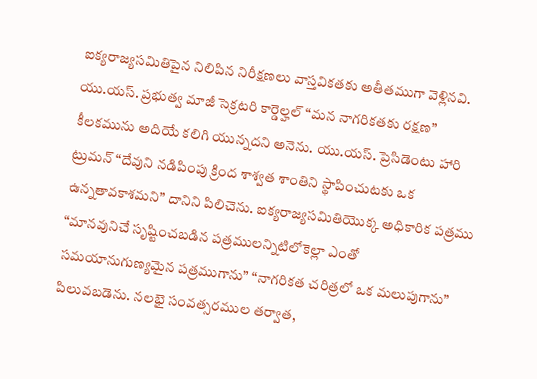ఐక్యరాజ్యసమితిపైన నిలిపిన నిరీక్షణలు వాస్తవికతకు అతీతముగా వెళ్లినవి. యు.యస్. ప్రభుత్వ మాజీ సెక్రటరి కార్డెల్హల్ “మన నాగరికతకు రక్షణ” కీలకమును అదియే కలిగి యున్నదని అనెను. యు.యస్. ప్రెసిడెంటు హారి ట్రుమన్ “దేవుని నడిపింపు క్రింద శాశ్వత శాంతిని స్థాపించుటకు ఒక ఉన్నతావకాశమని” దానిని పిలిచెను. ఐక్యరాజ్యసమితియొక్క అధికారిక పత్రము “మానవునిచే సృష్టించబడిన పత్రములన్నిటిలోకెల్లా ఎంతో సమయానుగుణ్యమైన పత్రముగాను” “నాగరికత చరిత్రలో ఒక మలుపుగాను” పిలువబడెను. నలభై సంవత్సరముల తర్వాత,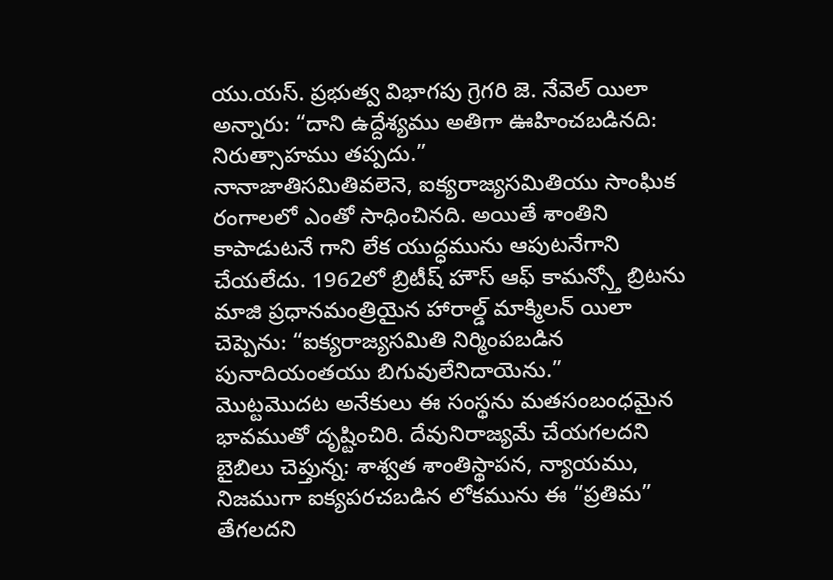యు.యస్. ప్రభుత్వ విభాగపు గ్రెగరి జె. నేవెల్ యిలా అన్నారు: “దాని ఉద్దేశ్యము అతిగా ఊహించబడినది: నిరుత్సాహము తప్పదు.”
నానాజాతిసమితివలెనె, ఐక్యరాజ్యసమితియు సాంఘిక రంగాలలో ఎంతో సాధించినది. అయితే శాంతిని కాపాడుటనే గాని లేక యుద్ధమును ఆపుటనేగాని చేయలేదు. 1962లో బ్రిటీష్ హౌస్ ఆఫ్ కామన్స్తో బ్రిటను మాజి ప్రధానమంత్రియైన హారాల్డ్ మాక్మిలన్ యిలా చెప్పెను: “ఐక్యరాజ్యసమితి నిర్మింపబడిన పునాదియంతయు బిగువులేనిదాయెను.”
మొట్టమొదట అనేకులు ఈ సంస్థను మతసంబంధమైన భావముతో దృష్టించిరి. దేవునిరాజ్యమే చేయగలదని బైబిలు చెప్తున్న: శాశ్వత శాంతిస్థాపన, న్యాయము, నిజముగా ఐక్యపరచబడిన లోకమును ఈ “ప్రతిమ” తేగలదని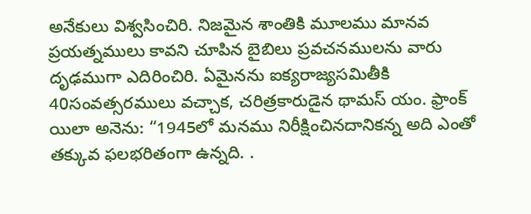అనేకులు విశ్వసించిరి. నిజమైన శాంతికి మూలము మానవ ప్రయత్నములు కావని చూపిన బైబిలు ప్రవచనములను వారు దృఢముగా ఎదిరించిరి. ఏమైనను ఐక్యరాజ్యసమితీకి 40సంవత్సరములు వచ్చాక, చరిత్రకారుడైన థామస్ యం. ఫ్రాంక్ యిలా అనెను: “1945లో మనము నిరీక్షించినదానికన్న అది ఎంతో తక్కువ ఫలభరితంగా ఉన్నది. .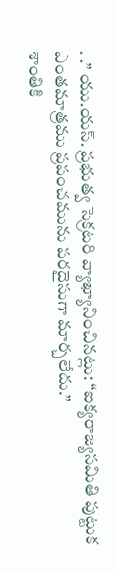. .” యు.యస్. ప్రభుత్వ సెక్రటరి వ్యాఖ్యానించినట్లు: “ఐక్యరాజ్యసమితి పుట్టుక ఎంతమాత్రము ప్రపంచమును పరదైసుగా మార్చలేదు.”
శాంతికి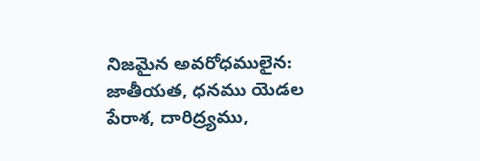నిజమైన అవరోధములైన: జాతీయత, ధనము యెడల పేరాశ, దారిద్ర్యము,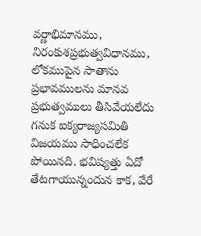వర్ణాభిమానము, నిరంకుశప్రభుత్వవిధానము, లోకముపైన సాతాను ప్రభావములను మానవ ప్రభుత్వములు తీసివేయలేదు గనుక ఐక్యరాజ్యసమితి విజయము సాధించలేక పోయినది. భవిష్యత్తు ఏదో తేటగాయున్నందున కాక, వేరే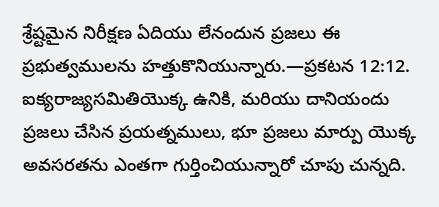శ్రేష్టమైన నిరీక్షణ ఏదియు లేనందున ప్రజలు ఈ ప్రభుత్వములను హత్తుకొనియున్నారు.—ప్రకటన 12:12.
ఐక్యరాజ్యసమితియొక్క ఉనికి, మరియు దానియందు ప్రజలు చేసిన ప్రయత్నములు, భూ ప్రజలు మార్పు యొక్క అవసరతను ఎంతగా గుర్తించియున్నారో చూపు చున్నది.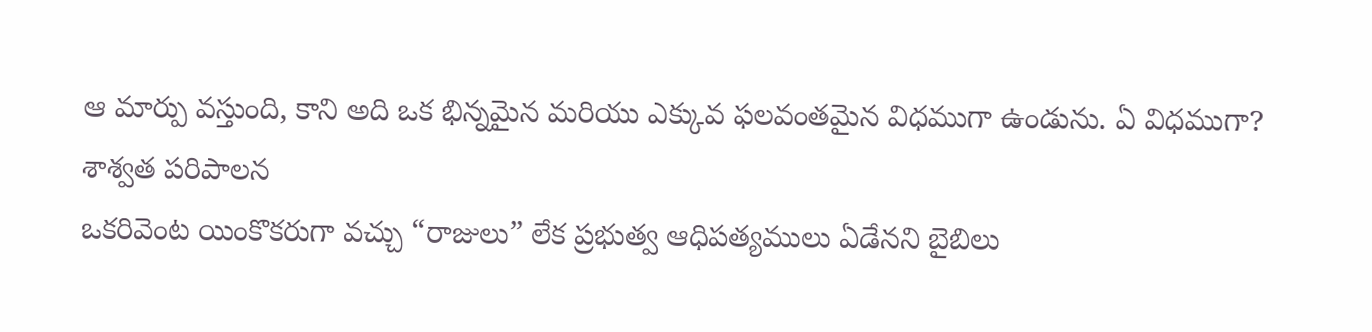ఆ మార్పు వస్తుంది, కాని అది ఒక భిన్నమైన మరియు ఎక్కువ ఫలవంతమైన విధముగా ఉండును. ఏ విధముగా?
శాశ్వత పరిపాలన
ఒకరివెంట యింకొకరుగా వచ్చు “రాజులు” లేక ప్రభుత్వ ఆధిపత్యములు ఏడేనని బైబిలు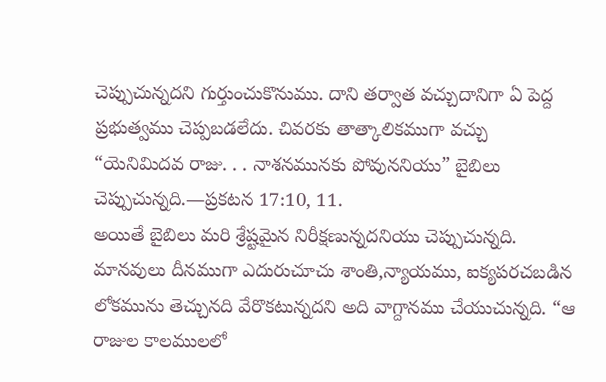చెప్పుచున్నదని గుర్తుంచుకొనుము. దాని తర్వాత వచ్చుదానిగా ఏ పెద్ద ప్రభుత్వము చెప్పబడలేదు. చివరకు తాత్కాలికముగా వచ్చు “యెనిమిదవ రాజు. . . నాశనమునకు పోవుననియు” బైబిలు చెప్పుచున్నది.—ప్రకటన 17:10, 11.
అయితే బైబిలు మరి శ్రేష్టమైన నిరీక్షణున్నదనియు చెప్పుచున్నది. మానవులు దీనముగా ఎదురుచూచు శాంతి,న్యాయము, ఐక్యపరచబడిన లోకమును తెచ్చునది వేరొకటున్నదని అది వాగ్దానము చేయుచున్నది. “ఆ రాజుల కాలములలో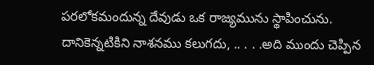పరలోకమందున్న దేవుడు ఒక రాజ్యమును స్థాపించును. దానికెన్నటికిని నాశనము కలుగదు, .. . . .అది ముందు చెప్పిన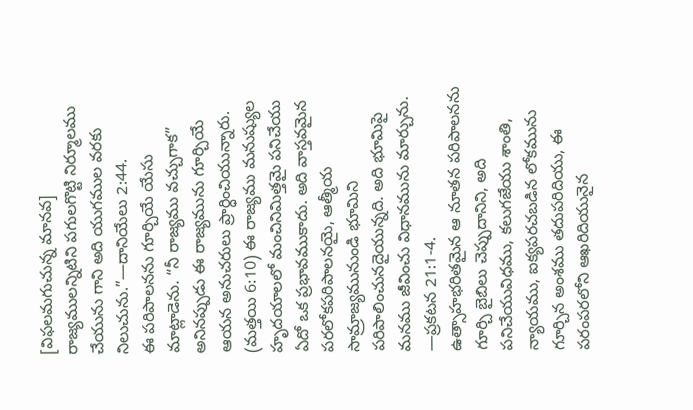[విఫలమగుచున్న మానవ] రాజ్యములన్నిటిని పగులగొట్టి నిర్మూలము చేయును గాని అది యుగముల వరకు నిలుచును.”—దానియేలు 2:44.
ఈ పరిపాలనను గూర్చియే యేసు మాట్లాడెను. “నీ రాజ్యము వచ్చుగాక” అనినప్పుడు ఈ రాజ్యమును గూర్చియే ఆయన అనుచరులు ప్రార్ధించియున్నారు. (మత్తయి 6:10) ఈ రాజ్యము మనుష్యుల హృదయాలలో మంచినిమిత్తమై పనిచేయు ఏదో ఒక ప్రభావముకాదు. అది వాస్తవమైన పరలోకపరిపాలనయై, ఆత్మీయ సామ్రాజ్యమునుండి భూమిని పరిపాలించునదైయున్నది. అది భూమిపై మనము జీవించు విధానమును మార్చును. —ప్రకటన 21:1-4.
ఉత్సాహభరితమైన ఆ నూతన పరిపాలనను గూర్చి బైబిలు చెప్పుదానిని, అది పనిచేయువిధము, కలుగజేయు శాంతి, న్యాయము, ఐక్యపరచబడిన లోకమును గూర్చిన అంశము తదుపరిదియు, ఈ పరంపరలోని ఆఖరిదియునైన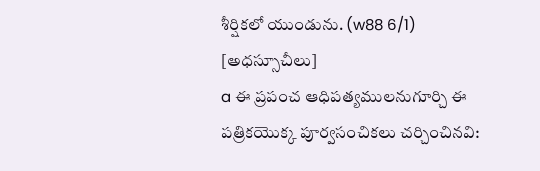శీర్షికలో యుండును. (w88 6/1)
[అధస్సూచీలు]
a ఈ ప్రపంచ ఆధిపత్యములనుగూర్చి ఈ పత్రికయొక్క పూర్వసంచికలు చర్చించినవి: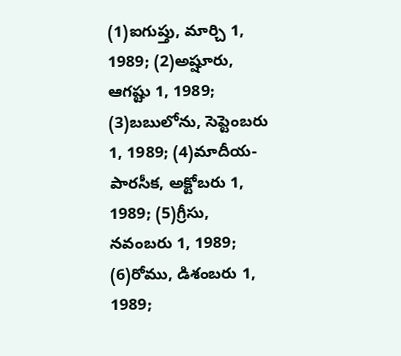(1)ఐగుప్తు, మార్చి 1, 1989; (2)అష్షూరు, ఆగష్టు 1, 1989; (3)బబులోను, సెప్టెంబరు 1, 1989; (4)మాదీయ-పారసీక, అక్టోబరు 1, 1989; (5)గ్రీసు, నవంబరు 1, 1989; (6)రోము, డిశంబరు 1, 1989;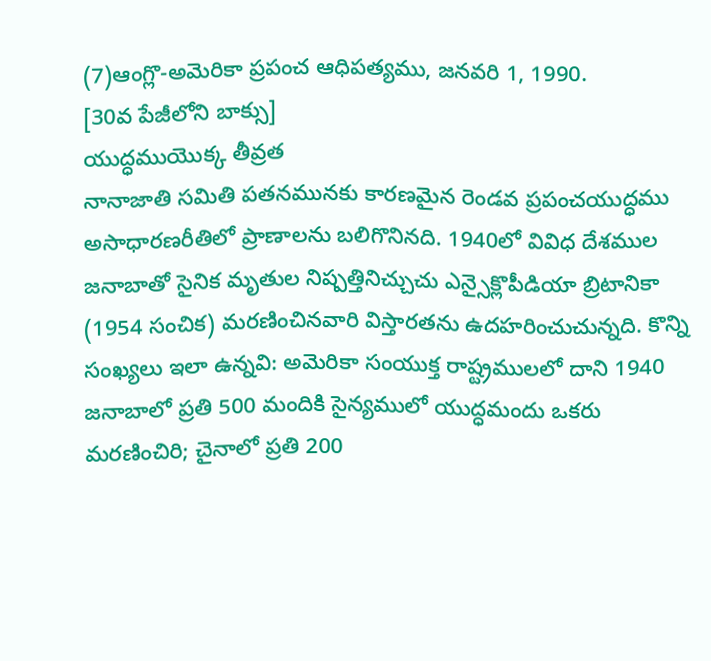(7)ఆంగ్లొ-అమెరికా ప్రపంచ ఆధిపత్యము, జనవరి 1, 1990.
[30వ పేజీలోని బాక్సు]
యుద్ధముయొక్క తీవ్రత
నానాజాతి సమితి పతనమునకు కారణమైన రెండవ ప్రపంచయుద్ధము అసాధారణరీతిలో ప్రాణాలను బలిగొనినది. 1940లో వివిధ దేశముల జనాబాతో సైనిక మృతుల నిష్పత్తినిచ్చుచు ఎన్సైక్లొపీడియా బ్రిటానికా (1954 సంచిక) మరణించినవారి విస్తారతను ఉదహరించుచున్నది. కొన్ని సంఖ్యలు ఇలా ఉన్నవి: అమెరికా సంయుక్త రాష్ట్రములలో దాని 1940 జనాబాలో ప్రతి 500 మందికి సైన్యములో యుద్ధమందు ఒకరు మరణించిరి; చైనాలో ప్రతి 200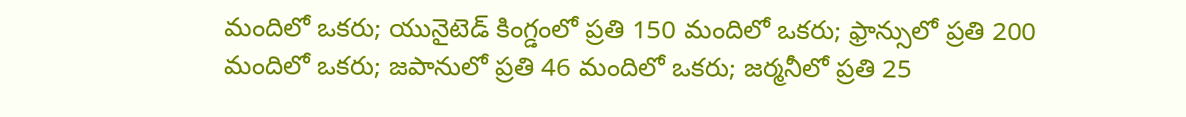మందిలో ఒకరు; యునైటెడ్ కింగ్డంలో ప్రతి 150 మందిలో ఒకరు; ఫ్రాన్సులో ప్రతి 200 మందిలో ఒకరు; జపానులో ప్రతి 46 మందిలో ఒకరు; జర్మనీలో ప్రతి 25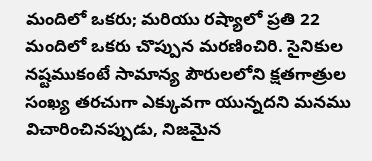మందిలో ఒకరు; మరియు రష్యాలో ప్రతి 22 మందిలో ఒకరు చొప్పున మరణించిరి. సైనికుల నష్టముకంటే సామాన్య పౌరులలోని క్షతగాత్రుల సంఖ్య తరచుగా ఎక్కువగా యున్నదని మనము విచారించినప్పుడు, నిజమైన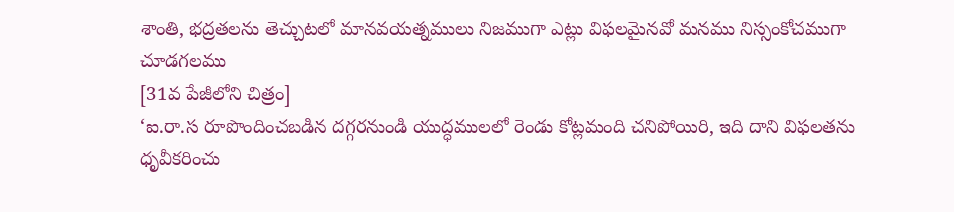శాంతి, భద్రతలను తెచ్చుటలో మానవయత్నములు నిజముగా ఎట్లు విఫలమైనవో మనము నిస్సంకోచముగా చూడగలము
[31వ పేజీలోని చిత్రం]
‘ఐ.రా.స రూపొందించబడిన దగ్గరనుండి యుద్ధములలో రెండు కోట్లమంది చనిపోయిరి, ఇది దాని విఫలతను ధృవీకరించు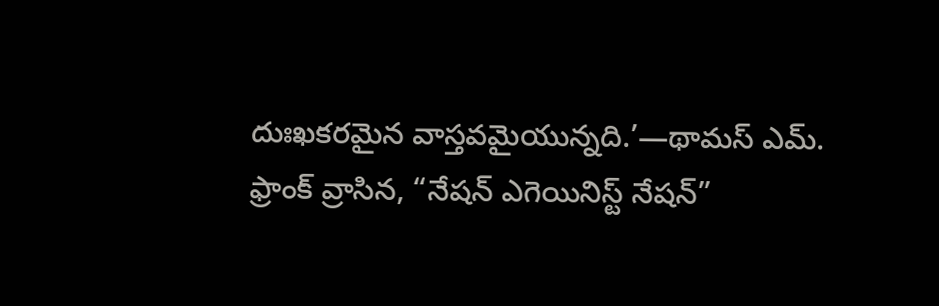దుఃఖకరమైన వాస్తవమైయున్నది.’—థామస్ ఎమ్. ఫ్రాంక్ వ్రాసిన, “నేషన్ ఎగెయినిస్ట్ నేషన్”